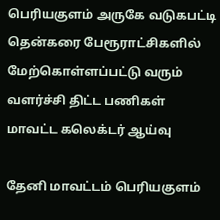பெரியகுளம் அருகே வடுகபட்டி தென்கரை பேரூராட்சிகளில் மேற்கொள்ளப்பட்டு வரும் வளர்ச்சி திட்ட பணிகள் மாவட்ட கலெக்டர் ஆய்வு

தேனி மாவட்டம் பெரியகுளம்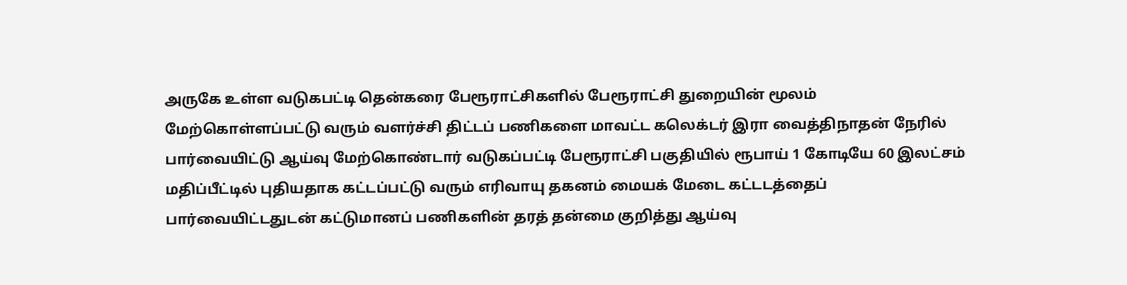அருகே உள்ள வடுகபட்டி தென்கரை பேரூராட்சிகளில் பேரூராட்சி துறையின் மூலம் மேற்கொள்ளப்பட்டு வரும் வளர்ச்சி திட்டப் பணிகளை மாவட்ட கலெக்டர் இரா வைத்திநாதன் நேரில் பார்வையிட்டு ஆய்வு மேற்கொண்டார் வடுகப்பட்டி பேரூராட்சி பகுதியில் ரூபாய் 1 கோடியே 60 இலட்சம் மதிப்பீட்டில் புதியதாக கட்டப்பட்டு வரும் எரிவாயு தகனம் மையக் மேடை கட்டடத்தைப் பார்வையிட்டதுடன் கட்டுமானப் பணிகளின் தரத் தன்மை குறித்து ஆய்வு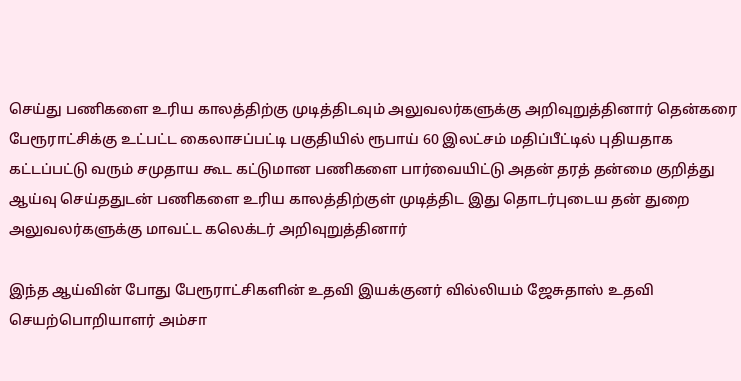செய்து பணிகளை உரிய காலத்திற்கு முடித்திடவும் அலுவலர்களுக்கு அறிவுறுத்தினார் தென்கரை பேரூராட்சிக்கு உட்பட்ட கைலாசப்பட்டி பகுதியில் ரூபாய் 60 இலட்சம் மதிப்பீட்டில் புதியதாக கட்டப்பட்டு வரும் சமுதாய கூட கட்டுமான பணிகளை பார்வையிட்டு அதன் தரத் தன்மை குறித்து ஆய்வு செய்ததுடன் பணிகளை உரிய காலத்திற்குள் முடித்திட இது தொடர்புடைய தன் துறை அலுவலர்களுக்கு மாவட்ட கலெக்டர் அறிவுறுத்தினார்

இந்த ஆய்வின் போது பேரூராட்சிகளின் உதவி இயக்குனர் வில்லியம் ஜேசுதாஸ் உதவி செயற்பொறியாளர் அம்சா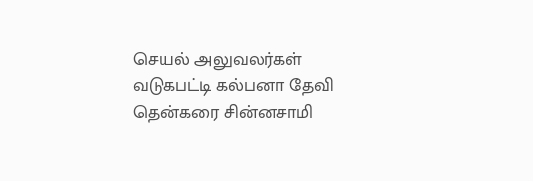செயல் அலுவலர்கள் வடுகபட்டி கல்பனா தேவி தென்கரை சின்னசாமி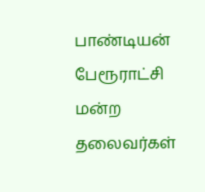பாண்டியன் பேரூராட்சி மன்ற தலைவர்கள்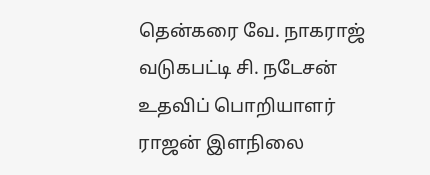தென்கரை வே. நாகராஜ் வடுகபட்டி சி. நடேசன் உதவிப் பொறியாளர் ராஜன் இளநிலை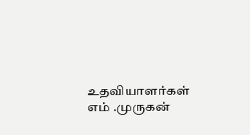உதவியாளர்கள் எம் .முருகன்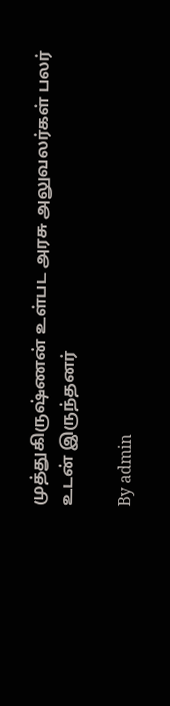முத்துகிருஷ்ணன் உள்பட அரசு அலுவலர்கள் பலர் உடன் இருந்தனர்

By admin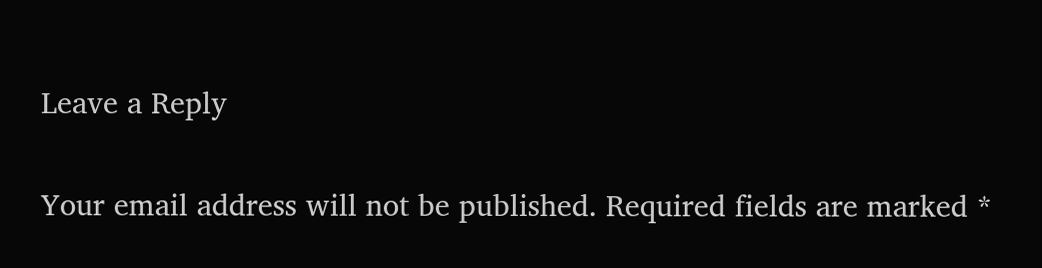Leave a Reply

Your email address will not be published. Required fields are marked *